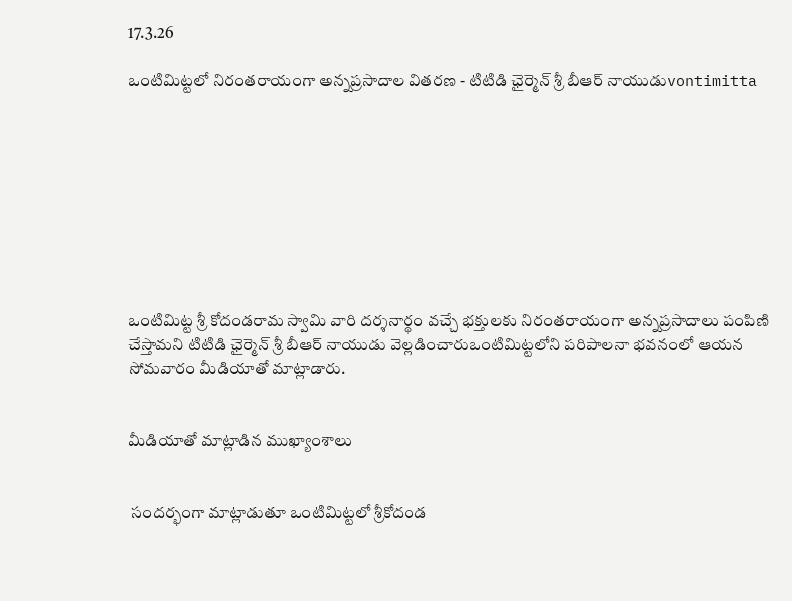17.3.26

ఒంటిమిట్టలో నిరంతరాయంగా అన్నప్రసాదాల వితరణ - టిటిడి ఛైర్మెన్ శ్రీ బీఆర్ నాయుడుvontimitta









ఒంటిమిట్ట శ్రీ కోదండరామ స్వామి వారి దర్శనార్థం వచ్చే భక్తులకు నిరంతరాయంగా అన్నప్రసాదాలు పంపిణి చేస్తామని టిటిడి ఛైర్మెన్ శ్రీ బీఆర్ నాయుడు వెల్లడించారుఒంటిమిట్టలోని పరిపాలనా భవనంలో ఆయన సోమవారం మీడియాతో మాట్లాడారు.


మీడియాతో మాట్లాడిన ముఖ్యాంశాలు


 సందర్భంగా మాట్లాడుతూ ఒంటిమిట్టలో శ్రీకోదండ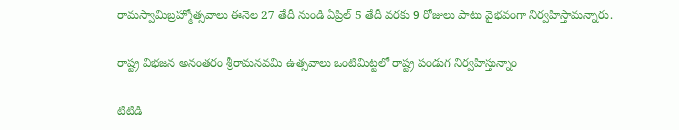రామస్వామిబ్రహ్మోత్సవాలు ఈనెల 27 తేదీ నుండి ఏప్రిల్ 5 తేదీ వరకు 9 రోజులు పాటు వైభవంగా నిర్వహిస్తామన్నారు.

రాష్ట్ర విభజన అనంతరం శ్రీరామనవమి ఉత్సవాలు ఒంటిమిట్టలో రాష్ట్ర పండుగ నిర్వహిస్తున్నాం

టిటిడి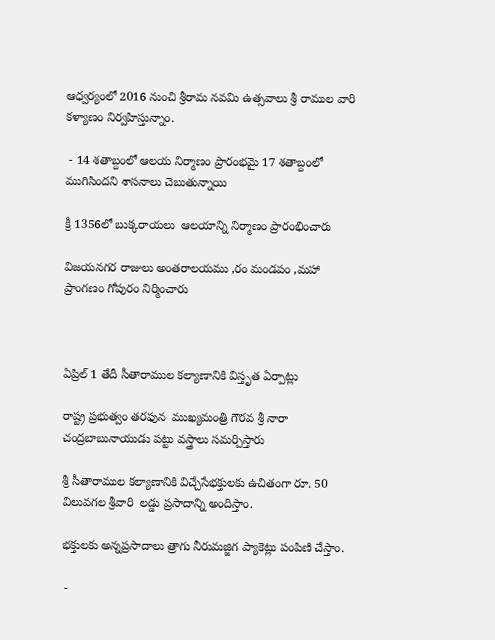ఆధ్వర్యంలో 2016 నుంచి శ్రీరామ నవమి ఉత్సవాలు శ్రీ రాముల వారి కళ్యాణం నిర్వహిస్తున్నాం.

 - 14 శతాబ్దంలో ఆలయ నిర్మాణం ప్రారంభమై 17 శతాబ్దంలో ముగిసిందని శాసనాలు చెబుతున్నాయి

క్రీ 1356లో బుక్కరాయలు  ఆలయాన్ని నిర్మాణం ప్రారంభించారు

విజయనగర రాజులు అంతరాలయము ,రం మండపం ,మహా ప్రాంగణం గోపురం నిర్మించారు



ఏప్రిల్ 1 తేదీ సీతారాముల కల్యాణానికి విస్తృత ఏర్పాట్లు

రాష్ట్ర ప్రభుత్వం తరఫున  ముఖ్యమంత్రి గౌరవ శ్రీ నారా చంద్రబాబునాయుడు పట్టు వస్త్రాలు సమర్పిస్తారు

శ్రీ సీతారాముల కల్యాణానికి విచ్చేసేభక్తులకు ఉచితంగా రూ. 50  విలువగల శ్రీవారి  లడ్డు ప్రసాదాన్ని అందిస్తాం.

భక్తులకు అన్నప్రసాదాలు త్రాగు నీరుమజ్జిగ ప్యాకెట్లు పంపిణి చేస్తాం.

 -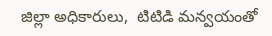జిల్లా అధికారులు,  టిటిడి మన్వయంతో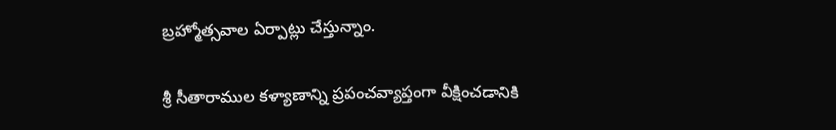బ్రహ్మోత్సవాల ఏర్పాట్లు చేస్తున్నాం.

శ్రీ సీతారాముల కళ్యాణాన్ని ప్రపంచవ్యాప్తంగా వీక్షించడానికి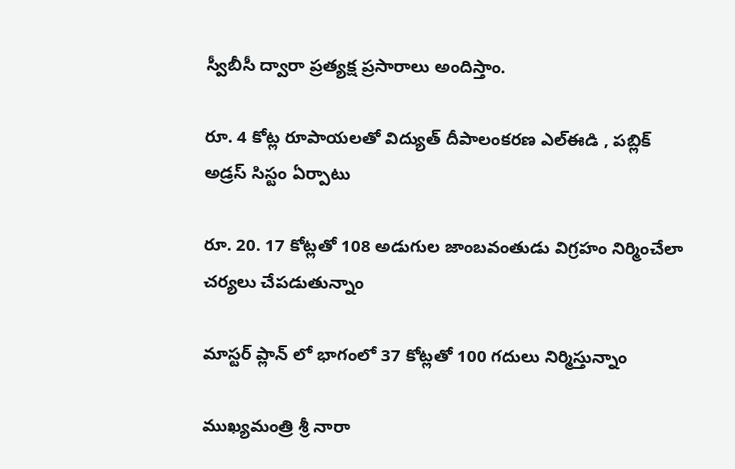స్వీబీసీ ద్వారా ప్రత్యక్ష ప్రసారాలు అందిస్తాం.

రూ. 4 కోట్ల రూపాయలతో విద్యుత్ దీపాలంకరణ ఎల్ఈడి , పబ్లిక్ అడ్రస్ సిస్టం ఏర్పాటు

రూ. 20. 17 కోట్లతో 108 అడుగుల జాంబవంతుడు విగ్రహం నిర్మించేలా చర్యలు చేపడుతున్నాం

మాస్టర్ ప్లాన్ లో భాగంలో 37 కోట్లతో 100 గదులు నిర్మిస్తున్నాం

ముఖ్యమంత్రి శ్రీ నారా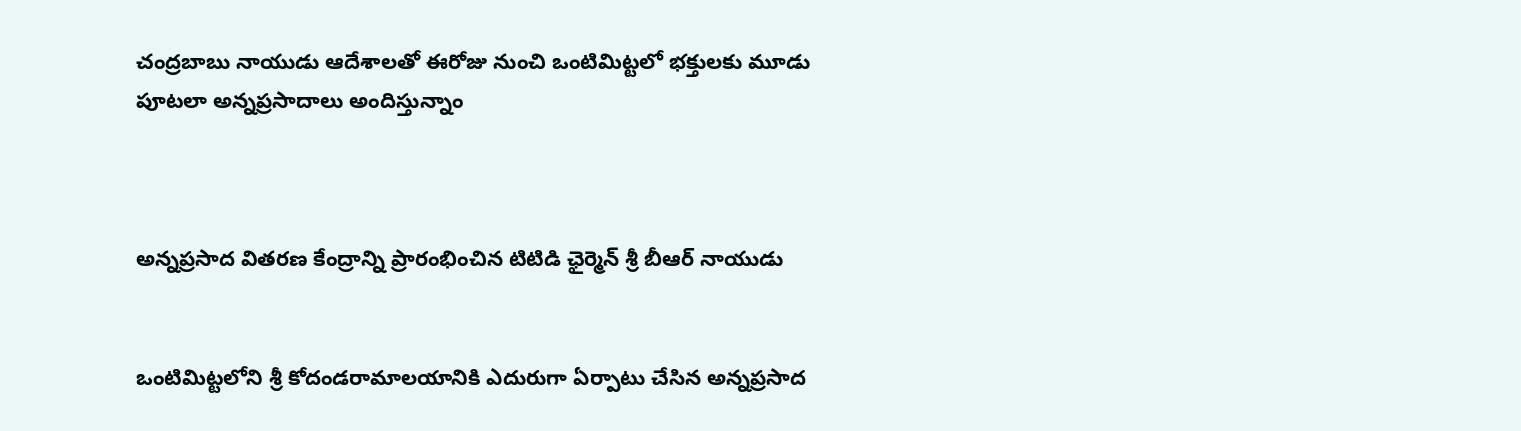చంద్రబాబు నాయుడు ఆదేశాలతో ఈరోజు నుంచి ఒంటిమిట్టలో భక్తులకు మూడు పూటలా అన్నప్రసాదాలు అందిస్తున్నాం



అన్నప్రసాద వితరణ కేంద్రాన్ని ప్రారంభించిన టిటిడి ఛైర్మెన్ శ్రీ బీఆర్ నాయుడు


ఒంటిమిట్టలోని శ్రీ కోదండరామాలయానికి ఎదురుగా ఏర్పాటు చేసిన అన్నప్రసాద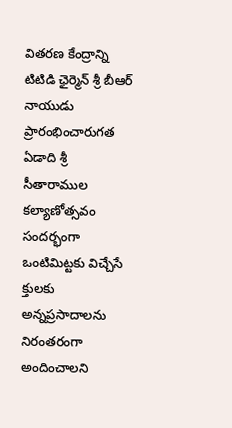వితరణ కేంద్రాన్ని టిటిడి ఛైర్మెన్ శ్రీ బీఆర్ నాయుడు ప్రారంభించారుగత ఏడాది శ్రీ సీతారాముల కల్యాణోత్సవం సందర్భంగా ఒంటిమిట్టకు విచ్చేసే క్తులకు అన్నప్రసాదాలను నిరంతరంగా అందించాలని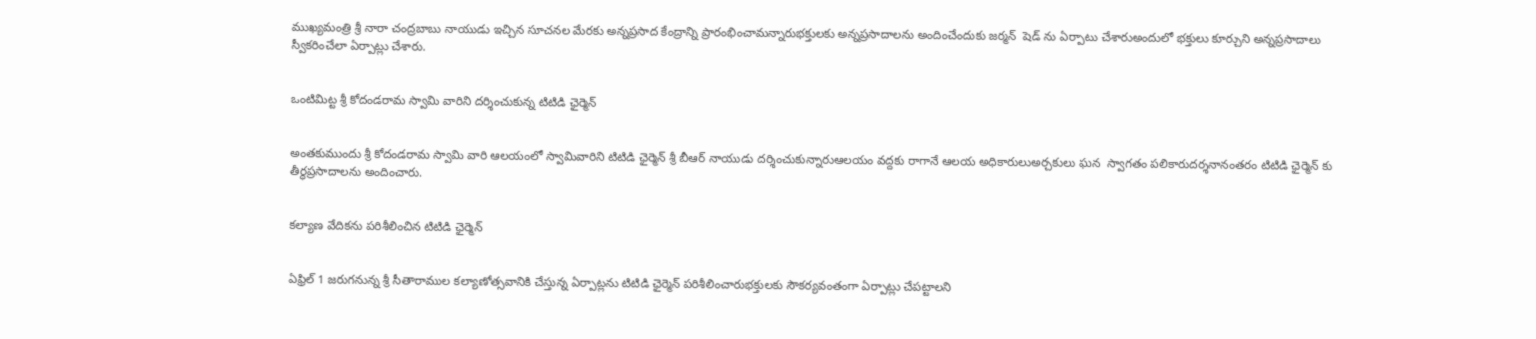ముఖ్యమంత్రి శ్రీ నారా చంద్రబాబు నాయుడు ఇచ్చిన సూచనల మేరకు అన్నప్రసాద కేంద్రాన్ని ప్రారంభించామన్నారుభక్తులకు అన్నప్రసాదాలను అందించేందుకు జర్మన్  షెడ్ ను ఏర్పాటు చేశారుఅందులో భక్తులు కూర్చుని అన్నప్రసాదాలు స్వీకరించేలా ఏర్పాట్లు చేశారు.


ఒంటిమిట్ట శ్రీ కోదండరామ స్వామి వారిని దర్శించుకున్న టిటిడి ఛైర్మెన్


అంతకుముందు శ్రీ కోదండరామ స్వామి వారి ఆలయంలో స్వామివారిని టిటిడి ఛైర్మెన్ శ్రీ బీఆర్ నాయుడు దర్శించుకున్నారుఆలయం వద్దకు రాగానే ఆలయ అధికారులుఅర్చకులు ఘన  స్వాగతం పలికారుదర్శనానంతరం టిటిడి ఛైర్మెన్ కు తీర్థప్రసాదాలను అందించారు.


కల్యాణ వేదికను పరిశీలించిన టిటిడి ఛైర్మెన్


ఏఫ్రిల్ 1 జరుగనున్న శ్రీ సీతారాముల కల్యాణోత్సవానికి చేస్తున్న ఏర్పాట్లను టిటిడి ఛైర్మెన్ పరిశీలించారుభక్తులకు సౌకర్యవంతంగా ఏర్పాట్లు చేపట్టాలని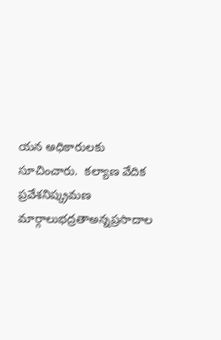యన అధికారులకు సూచించారు.  కల్యాణ వేదిక ప్రవేశనిష్క్రమణ మార్గాలుభద్రతాఅన్నప్రసాదాల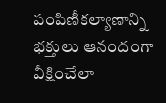పంపిణీకల్యాణాన్ని భక్తులు ఆనందంగా వీక్షించేలా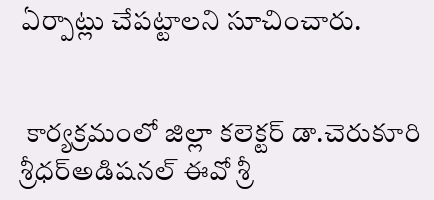ఏర్పాట్లు చేపట్టాలని సూచించారు.


 కార్యక్రమంలో జిల్లా కలెక్టర్ డా.చెరుకూరి శ్రీధర్అడిషనల్ ఈవో శ్రీ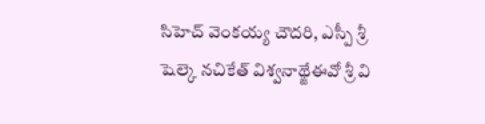సిహెచ్ వెంకయ్య చౌదరి, ఎస్పీ శ్రీ షెల్కె నచికేత్ విశ్వనాథ్జేఈవో శ్రీ వి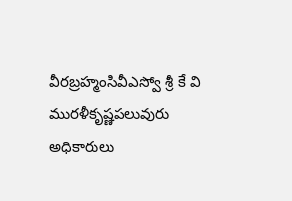వీరబ్రహ్మంసివీఎస్వో శ్రీ కే వి మురళీకృష్ణపలువురు అధికారులు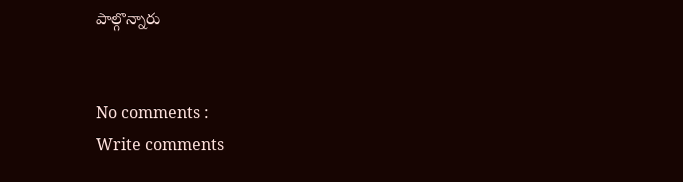పాల్గొన్నారు


No comments :
Write comments